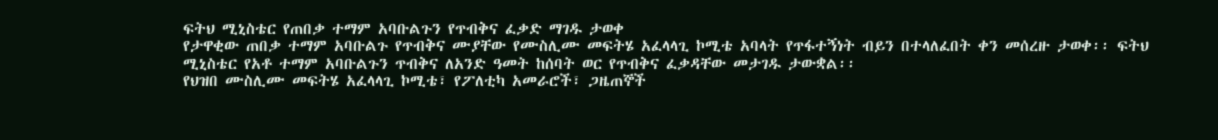ፍትህ ሚኒስቴር የጠበቃ ተማም አባቡልጉን የጥብቅና ፈቃድ ማገዱ ታወቀ
የታዋቂው ጠበቃ ተማም አባቡልጉ የጥብቅና ሙያቸው የሙስሊሙ መፍትሄ አፈላላጊ ኮሚቴ አባላት የጥፋተኝነት ብይን በተላለፈበት ቀን መሰረዙ ታወቀ፡፡ ፍትህ ሚኒስቴር የአቶ ተማም አባቡልጉን ጥብቅና ለአንድ ዓመት ከሰባት ወር የጥብቅና ፈቃዳቸው መታገዱ ታውቋል፡፡
የህዝበ ሙስሊሙ መፍትሄ አፈላላጊ ኮሚቴ፣ የፖለቲካ አመራሮች፣ ጋዜጠኞች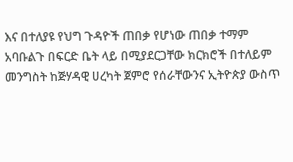እና በተለያዩ የህግ ጉዳዮች ጠበቃ የሆነው ጠበቃ ተማም አባቡልጉ በፍርድ ቤት ላይ በሚያደርጋቸው ክርክሮች በተለይም መንግስት ከጅሃዳዊ ሀረካት ጀምሮ የሰራቸውንና ኢትዮጵያ ውስጥ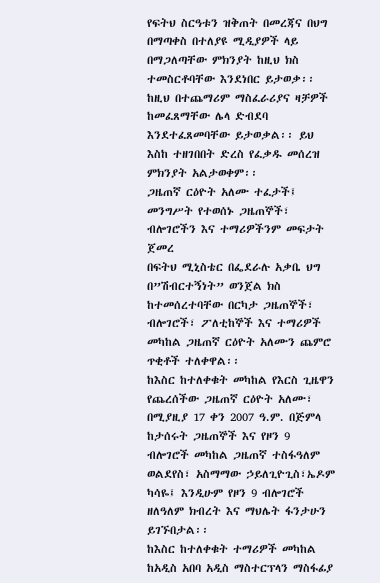የፍትህ ስርዓቱን ዝቅጠት በመረጃና በህግ በማጣቀስ በተለያዩ ሚዲያዎች ላይ በማጋለጣቸው ምክንያት ከዚህ ክስ ተመስርቶባቸው እንደነበር ይታወቃ፡፡
ከዚህ በተጨማሪም ማስፈራሪያና ዛቻዎች ከመፈጸማቸው ሌላ ድብደባ እንደተፈጸመባቸው ይታወቃል፡፡ ይህ እስከ ተዘገበበት ድረስ የፈቃዱ መሰረዝ ምክንያት አልታወቀም፡፡
ጋዜጠኛ ርዕዮት አለሙ ተፈታች፤ መንግሥት የተወሰኑ ጋዜጠኞች፣ ብሎገሮችን እና ተማሪዎችንም መፍታት ጀመረ
በፍትህ ሚኒስቴር በፌደራሉ አቃቤ ህግ በ”ሽብርተኝነት” ወንጀል ክስ ከተመሰረተባቸው በርካታ ጋዜጠኞች፣ ብሎገሮች፣ ፖለቲከኞች እና ተማሪዎች መካከል ጋዜጠኛ ርዕዮት አለሙን ጨምሮ ጥቂቶች ተለቀዋል፡፡
ከእስር ከተለቀቁት መካከል የእርስ ጊዜዋን የጨረሰችው ጋዜጠኛ ርዕዮት አለሙ፣ በሚያዚያ 17 ቀን 2007 ዓ.ም. በጅምላ ከታሰሩት ጋዜጠኞች እና የዞን 9 ብሎገሮች መካከል ጋዜጠኛ ተስፋዓለም ወልደየስ፣ አስማማው ኃይለጊዮጊስ፣ኤዶም ካሳዬ፤ እንዲሁም የዞን 9 ብሎገሮች ዘለዓለም ክብረት እና ማህሌት ፋንታሁን ይገኙበታል፡፡
ከእስር ከተለቀቁት ተማሪዎች መካከል ከአዲስ አበባ አዲስ ማስተርፕላን ማስፋፊያ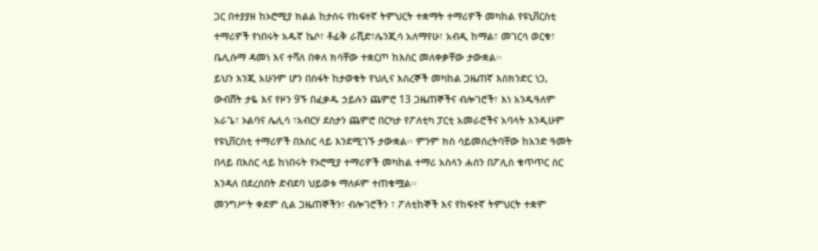ጋር በተያያዘ ከኦሮሚያ ክልል ከታሰሩ የከፍተኛ ትምህርት ተቋማት ተማሪዎች መካከል የዩኒቨርስቲ ተማሪዎች የነበሩት አዱኛ ኬሶ፣ ቶፊቅ ራሺድ፣ሌንጂሳ አለማየሁ፣ አብዲ ከማል፣ መገርሳ ወርቁ፣ ቤሊሱማ ዳመነ እና ተሻለ በቀለ ክሳቸው ተቋርጦ ከእስር መለቀቃቸው ታውቋል፡፡
ይህን እንጂ አሁንም ሆን በስፋት ከታወቁት የህሊና እስረኞች መካከል ጋዜጠኛ እስክንድር ነጋ, ውብሸት ታዬ እና የዞን 9ኙ በፈቃዱ ኃይሉን ጨምሮ 13 ጋዜጠኞችና ብሎገሮች፣ እነ አንዱዓለም አራጌ፣ ኦልባና ሌሊሳ ፣አብርሃ ደስታን ጨምሮ በርካታ የፖለቲካ ፓርቲ አመራሮችና አባላት እንዲሁም የዩኒቨርስቲ ተማሪዎች በእስር ላይ እንደሚገኙ ታውቋል፡፡ ምንም ክስ ሳይመሰረትባቸው ከአንድ ዓመት በላይ በእስር ላይ ከነበሩት የኦሮሚያ ተማሪዎች መካከል ተማሪ አስላን ሐሰን በፖሊስ ቁጥጥር ስር እንዳለ በደረሰበት ድብደባ ህይወቱ ማለፉም ተጠቁሟል፡፡
መንግሥት ቀደም ሲል ጋዜጠኞችን፣ ብሎገሮችን ፣ ፖለቲከኞች እና የከፍተኛ ትምህርት ተቋም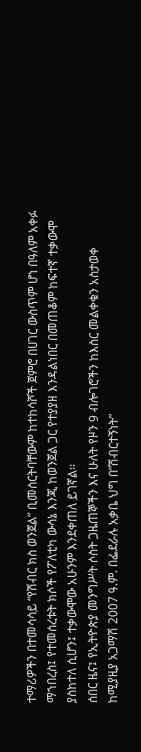ተማሪዎችን በተመሳሳይ “የሽብር ክስ ወንጀል” ቢመሰርትባቸውም ከተከሳሾች ጀምሮ በሀገር ውስጥም ሆነ በዓለም አቀፉ ማኀበረስ፤ የተመሰረቱት ክሶች የፖለቲካ ውሳኔ እንጂ ከወንጀል ጋር የተያያዘ እንዳልነበር በመጠቆም ከፍተኛ ተቃውሞ ያስከተለ ሲሆን፤ ተቃውሞው አሁንም እንደቀጠለ ይገኛል፡፡
ሰበር ዜና፤ የኢትዮጵያ መንግሥት ሶስት ጋዜጠኞችን እና ሁለት የዞን 9 ብሎገሮችን ከእስር መልቀቁን አስታወቀ
ከሚያዚያ አጋማሽ 2007 ዓ.ም. በፌደራሉ አቃቤ ህግ በ”ሽብርተኝነት”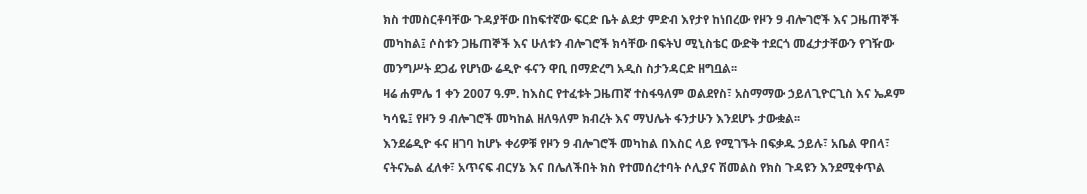ክስ ተመስርቶባቸው ጉዳያቸው በከፍተኛው ፍርድ ቤት ልደታ ምድብ እየታየ ከነበረው የዞን 9 ብሎገሮች እና ጋዜጠኞች መካከል፤ ሶስቱን ጋዜጠኞች እና ሁለቱን ብሎገሮች ክሳቸው በፍትህ ሚኒስቴር ውድቅ ተደርጎ መፈታታቸውን የገዥው መንግሥት ደጋፊ የሆነው ሬዲዮ ፋናን ዋቢ በማድረግ አዲስ ስታንዳርድ ዘግቧል፡፡
ዛሬ ሐምሌ 1 ቀን 2007 ዓ.ም. ከእስር የተፈቱት ጋዜጠኛ ተስፋዓለም ወልደየስ፣ አስማማው ኃይለጊዮርጊስ እና ኤዶም ካሳዬ፤ የዞን 9 ብሎገሮች መካከል ዘለዓለም ክብረት እና ማህሌት ፋንታሁን እንደሆኑ ታውቋል፡፡
እንደሬዲዮ ፋና ዘገባ ከሆኑ ቀሪዎቹ የዞን 9 ብሎገሮች መካከል በእስር ላይ የሚገኙት በፍቃዱ ኃይሉ፣ አቤል ዋበላ፣ ናትናኤል ፈለቀ፣ አጥናፍ ብርሃኔ እና በሌለችበት ክስ የተመሰረተባት ሶሊያና ሽመልስ የክስ ጉዳዩን እንደሚቀጥል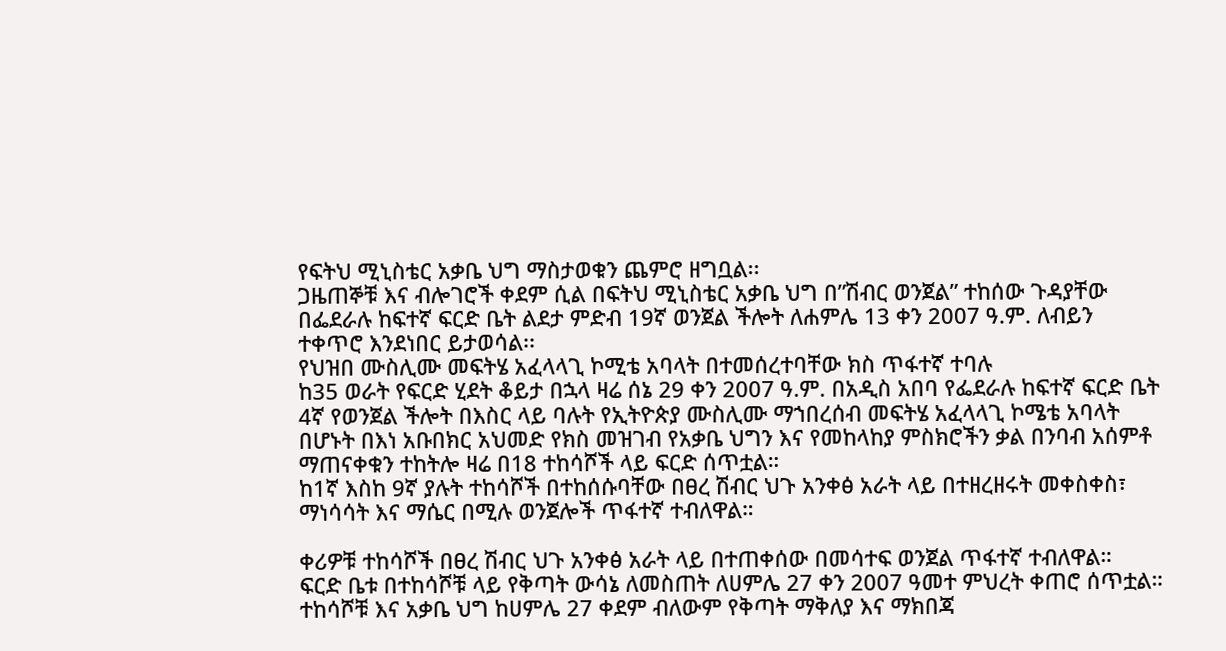የፍትህ ሚኒስቴር አቃቤ ህግ ማስታወቁን ጨምሮ ዘግቧል፡፡
ጋዜጠኞቹ እና ብሎገሮች ቀደም ሲል በፍትህ ሚኒስቴር አቃቤ ህግ በ”ሽብር ወንጀል” ተከሰው ጉዳያቸው በፌደራሉ ከፍተኛ ፍርድ ቤት ልደታ ምድብ 19ኛ ወንጀል ችሎት ለሐምሌ 13 ቀን 2007 ዓ.ም. ለብይን ተቀጥሮ እንደነበር ይታወሳል፡፡
የህዝበ ሙስሊሙ መፍትሄ አፈላላጊ ኮሚቴ አባላት በተመሰረተባቸው ክስ ጥፋተኛ ተባሉ
ከ35 ወራት የፍርድ ሂደት ቆይታ በኋላ ዛሬ ሰኔ 29 ቀን 2007 ዓ.ም. በአዲስ አበባ የፌደራሉ ከፍተኛ ፍርድ ቤት 4ኛ የወንጀል ችሎት በእስር ላይ ባሉት የኢትዮጵያ ሙስሊሙ ማኀበረሰብ መፍትሄ አፈላላጊ ኮሜቴ አባላት በሆኑት በእነ አቡበክር አህመድ የክስ መዝገብ የአቃቤ ህግን እና የመከላከያ ምስክሮችን ቃል በንባብ አሰምቶ ማጠናቀቁን ተከትሎ ዛሬ በ18 ተከሳሾች ላይ ፍርድ ሰጥቷል።
ከ1ኛ እስከ 9ኛ ያሉት ተከሳሾች በተከሰሱባቸው በፀረ ሽብር ህጉ አንቀፅ አራት ላይ በተዘረዘሩት መቀስቀስ፣ ማነሳሳት እና ማሴር በሚሉ ወንጀሎች ጥፋተኛ ተብለዋል።

ቀሪዎቹ ተከሳሾች በፀረ ሽብር ህጉ አንቀፅ አራት ላይ በተጠቀሰው በመሳተፍ ወንጀል ጥፋተኛ ተብለዋል።
ፍርድ ቤቱ በተከሳሾቹ ላይ የቅጣት ውሳኔ ለመስጠት ለሀምሌ 27 ቀን 2007 ዓመተ ምህረት ቀጠሮ ሰጥቷል።
ተከሳሾቹ እና አቃቤ ህግ ከሀምሌ 27 ቀደም ብለውም የቅጣት ማቅለያ እና ማክበጃ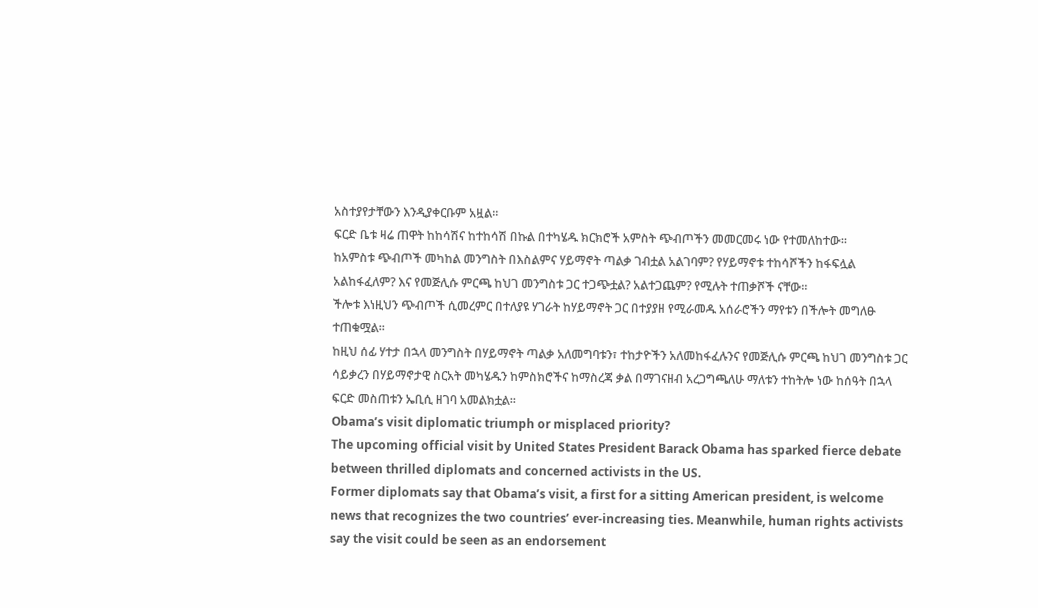አስተያየታቸውን እንዲያቀርቡም አዟል።
ፍርድ ቤቱ ዛሬ ጠዋት ከከሳሽና ከተከሳሽ በኩል በተካሄዱ ክርክሮች አምስት ጭብጦችን መመርመሩ ነው የተመለከተው።
ከአምስቱ ጭብጦች መካከል መንግስት በእስልምና ሃይማኖት ጣልቃ ገብቷል አልገባም? የሃይማኖቱ ተከሳሾችን ከፋፍሏል አልከፋፈለም? እና የመጅሊሱ ምርጫ ከህገ መንግስቱ ጋር ተጋጭቷል? አልተጋጨም? የሚሉት ተጠቃሾች ናቸው።
ችሎቱ እነዚህን ጭብጦች ሲመረምር በተለያዩ ሃገራት ከሃይማኖት ጋር በተያያዘ የሚራመዱ አሰራሮችን ማየቱን በችሎት መግለፁ ተጠቁሟል፡፡
ከዚህ ሰፊ ሃተታ በኋላ መንግስት በሃይማኖት ጣልቃ አለመግባቱን፣ ተከታዮችን አለመከፋፈሉንና የመጅሊሱ ምርጫ ከህገ መንግስቱ ጋር ሳይቃረን በሃይማኖታዊ ስርአት መካሄዱን ከምስክሮችና ከማስረጃ ቃል በማገናዘብ አረጋግጫለሁ ማለቱን ተከትሎ ነው ከሰዓት በኋላ ፍርድ መስጠቱን ኤቢሲ ዘገባ አመልክቷል፡፡
Obama’s visit diplomatic triumph or misplaced priority?
The upcoming official visit by United States President Barack Obama has sparked fierce debate between thrilled diplomats and concerned activists in the US.
Former diplomats say that Obama’s visit, a first for a sitting American president, is welcome news that recognizes the two countries’ ever-increasing ties. Meanwhile, human rights activists say the visit could be seen as an endorsement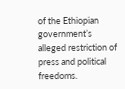of the Ethiopian government’s alleged restriction of press and political freedoms.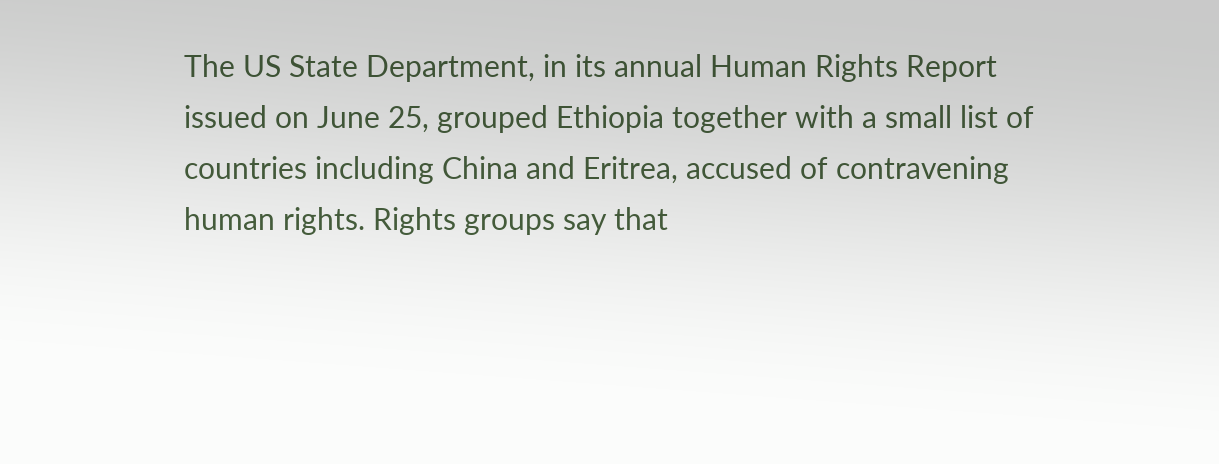The US State Department, in its annual Human Rights Report issued on June 25, grouped Ethiopia together with a small list of countries including China and Eritrea, accused of contravening human rights. Rights groups say that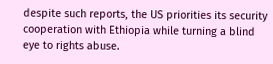despite such reports, the US priorities its security cooperation with Ethiopia while turning a blind eye to rights abuse.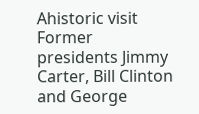Ahistoric visit
Former presidents Jimmy Carter, Bill Clinton and George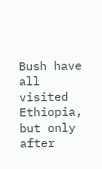Bush have all visited Ethiopia, but only after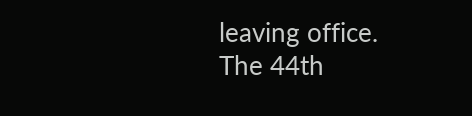leaving office. The 44th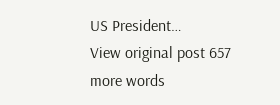US President…
View original post 657 more words